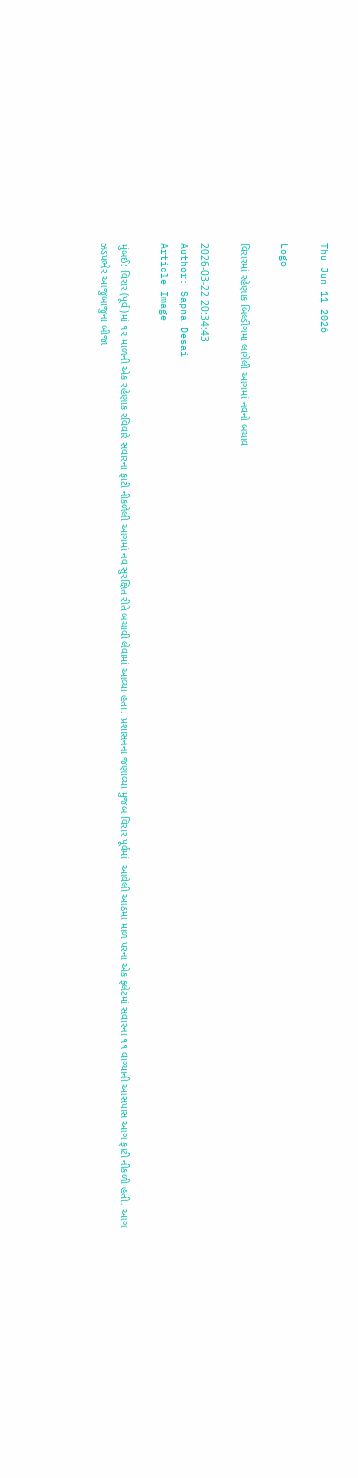Thu Jun 11 2026

Logo

વિરારમાં રહેણાક બિલ્ડીંગમા લાગેલી આગમાં નવનો બચાવ

2026-03-22 20:34:43
Author: Sapna Desai
Article Image

મુંબઈ: વિરાર (પૂર્વ)માં ૧૨ માળની એક રહેણાક રવિવારે સવારના ફાટી નીકળેલી આગમાં નવ સુરક્ષિત રીતે બચાવી લેવામાં આવ્યા હતા. પ્રશાસનના જણાવ્યા મુજબ વિરાર પૂર્વમાં  આવેલી આઠમા માળ પરના એક ફ્લેટમાં સવારના ૧૧ વાગ્યાની આસપાસ આગ ફાટી નીકળી હતી. આગ ઝડપભેર આજુબાજુના બીજા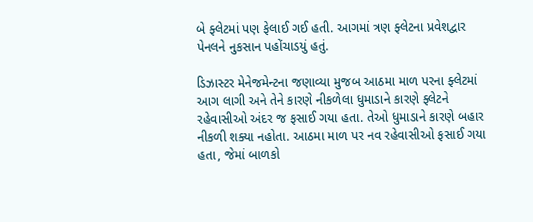બે ફ્લેટમાં પણ ફેલાઈ ગઈ હતી. આગમાં ત્રણ ફ્લેટના પ્રવેશદ્વાર પેનલને નુકસાન પહોંચાડયું હતું.

ડિઝાસ્ટર મેનેજમેન્ટના જણાવ્યા મુજબ આઠમા માળ પરના ફ્લેટમાં આગ લાગી અને તેને કારણે નીકળેલા ધુમાડાને કારણે ફ્લેટને રહેવાસીઓ અંદર જ ફસાઈ ગયા હતા. તેઓ ધુમાડાને કારણે બહાર નીકળી શક્યા નહોતા. આઠમા માળ પર નવ રહેવાસીઓ ફસાઈ ગયા હતા, જેમાં બાળકો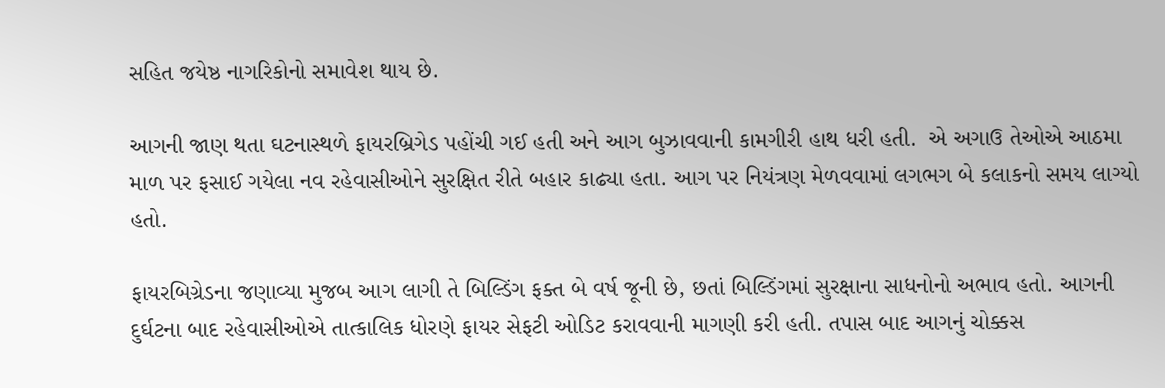સહિત જયેષ્ઠ નાગરિકોનો સમાવેશ થાય છે.

આગની જાણ થતા ઘટનાસ્થળે ફાયરબ્રિગેડ પહોંચી ગઈ હતી અને આગ બુઝાવવાની કામગીરી હાથ ધરી હતી.  એ અગાઉ તેઓએ આઠમા માળ પર ફસાઈ ગયેલા નવ રહેવાસીઓને સુરક્ષિત રીતે બહાર કાઢ્યા હતા. આગ પર નિયંત્રણ મેળવવામાં લગભગ બે કલાકનો સમય લાગ્યો હતો.

ફાયરબિગ્રેડના જણાવ્યા મુજબ આગ લાગી તે બિલ્ડિંગ ફક્ત બે વર્ષ જૂની છે, છતાં બિલ્ડિંગમાં સુરક્ષાના સાધનોનો અભાવ હતો. આગની દુર્ઘટના બાદ રહેવાસીઓએ તાત્કાલિક ધોરણે ફાયર સેફટી ઓડિટ કરાવવાની માગણી કરી હતી. તપાસ બાદ આગનું ચોક્કસ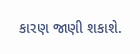કારણ જાણી શકાશે.